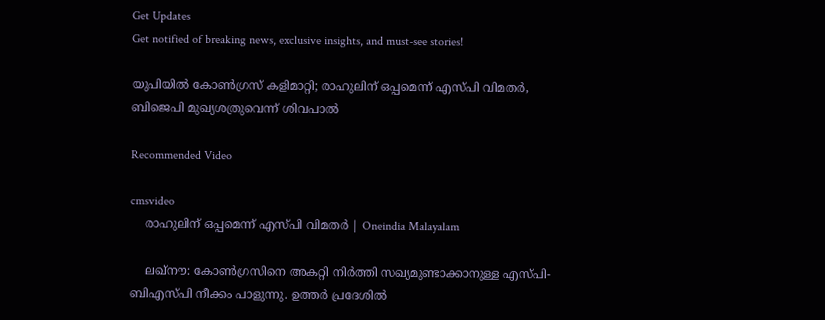Get Updates
Get notified of breaking news, exclusive insights, and must-see stories!

യുപിയില്‍ കോണ്‍ഗ്രസ് കളിമാറ്റി; രാഹുലിന് ഒപ്പമെന്ന് എസ്പി വിമതര്‍, ബിജെപി മുഖ്യശത്രുവെന്ന് ശിവപാല്‍

Recommended Video

cmsvideo
    രാഹുലിന് ഒപ്പമെന്ന് എസ്പി വിമതര്‍ | Oneindia Malayalam

    ലഖ്‌നൗ: കോണ്‍ഗ്രസിനെ അകറ്റി നിര്‍ത്തി സഖ്യമുണ്ടാക്കാനുള്ള എസ്പി-ബിഎസ്പി നീക്കം പാളുന്നു. ഉത്തര്‍ പ്രദേശില്‍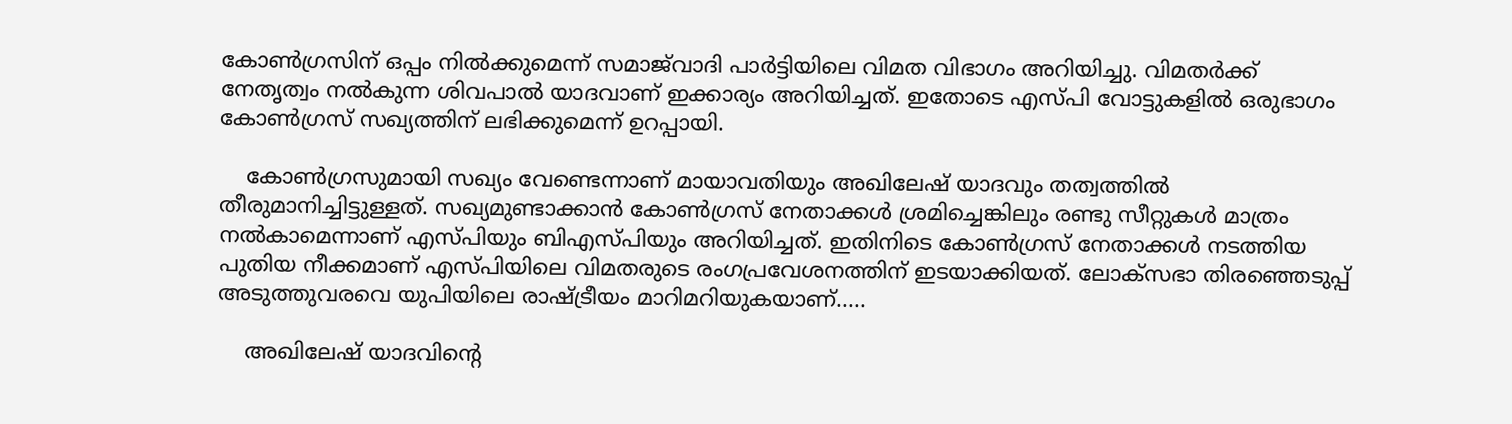കോണ്‍ഗ്രസിന് ഒപ്പം നില്‍ക്കുമെന്ന് സമാജ്‌വാദി പാര്‍ട്ടിയിലെ വിമത വിഭാഗം അറിയിച്ചു. വിമതര്‍ക്ക് നേതൃത്വം നല്‍കുന്ന ശിവപാല്‍ യാദവാണ് ഇക്കാര്യം അറിയിച്ചത്. ഇതോടെ എസ്പി വോട്ടുകളില്‍ ഒരുഭാഗം കോണ്‍ഗ്രസ് സഖ്യത്തിന് ലഭിക്കുമെന്ന് ഉറപ്പായി.

    കോണ്‍ഗ്രസുമായി സഖ്യം വേണ്ടെന്നാണ് മായാവതിയും അഖിലേഷ് യാദവും തത്വത്തില്‍ തീരുമാനിച്ചിട്ടുള്ളത്. സഖ്യമുണ്ടാക്കാന്‍ കോണ്‍ഗ്രസ് നേതാക്കള്‍ ശ്രമിച്ചെങ്കിലും രണ്ടു സീറ്റുകള്‍ മാത്രം നല്‍കാമെന്നാണ് എസ്പിയും ബിഎസ്പിയും അറിയിച്ചത്. ഇതിനിടെ കോണ്‍ഗ്രസ് നേതാക്കള്‍ നടത്തിയ പുതിയ നീക്കമാണ് എസ്പിയിലെ വിമതരുടെ രംഗപ്രവേശനത്തിന് ഇടയാക്കിയത്. ലോക്‌സഭാ തിരഞ്ഞെടുപ്പ് അടുത്തുവരവെ യുപിയിലെ രാഷ്ട്രീയം മാറിമറിയുകയാണ്.....

    അഖിലേഷ് യാദവിന്റെ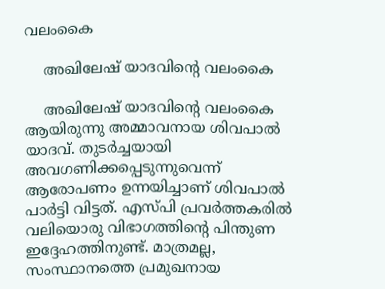വലംകൈ

    അഖിലേഷ് യാദവിന്റെ വലംകൈ

    അഖിലേഷ് യാദവിന്റെ വലംകൈ ആയിരുന്നു അമ്മാവനായ ശിവപാല്‍ യാദവ്. തുടര്‍ച്ചയായി അവഗണിക്കപ്പെടുന്നുവെന്ന് ആരോപണം ഉന്നയിച്ചാണ് ശിവപാല്‍ പാര്‍ട്ടി വിട്ടത്. എസ്പി പ്രവര്‍ത്തകരില്‍ വലിയൊരു വിഭാഗത്തിന്റെ പിന്തുണ ഇദ്ദേഹത്തിനുണ്ട്. മാത്രമല്ല, സംസ്ഥാനത്തെ പ്രമുഖനായ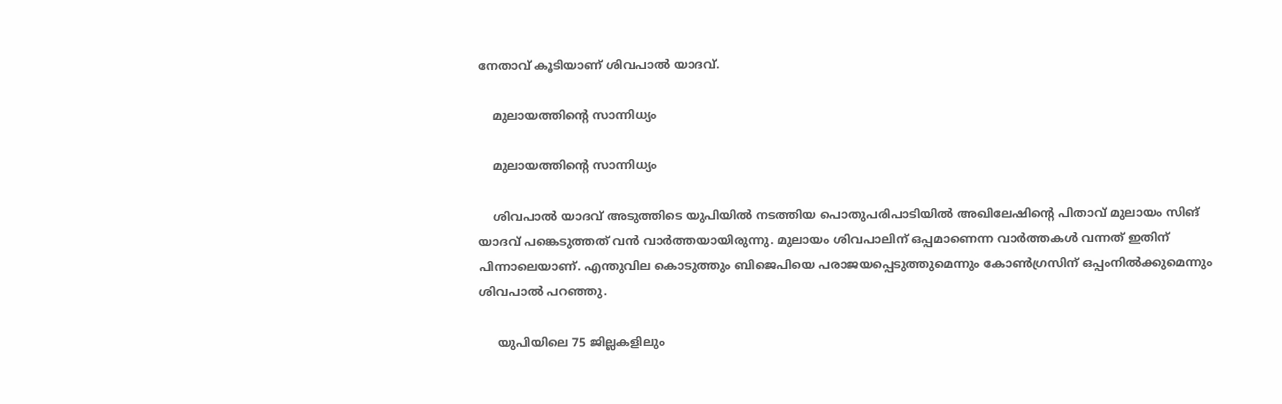നേതാവ് കൂടിയാണ് ശിവപാല്‍ യാദവ്.

    മുലായത്തിന്റെ സാന്നിധ്യം

    മുലായത്തിന്റെ സാന്നിധ്യം

    ശിവപാല്‍ യാദവ് അടുത്തിടെ യുപിയില്‍ നടത്തിയ പൊതുപരിപാടിയില്‍ അഖിലേഷിന്റെ പിതാവ് മുലായം സിങ് യാദവ് പങ്കെടുത്തത് വന്‍ വാര്‍ത്തയായിരുന്നു. മുലായം ശിവപാലിന് ഒപ്പമാണെന്ന വാര്‍ത്തകള്‍ വന്നത് ഇതിന് പിന്നാലെയാണ്. എന്തുവില കൊടുത്തും ബിജെപിയെ പരാജയപ്പെടുത്തുമെന്നും കോണ്‍ഗ്രസിന് ഒപ്പംനില്‍ക്കുമെന്നും ശിവപാല്‍ പറഞ്ഞു.

     യുപിയിലെ 75 ജില്ലകളിലും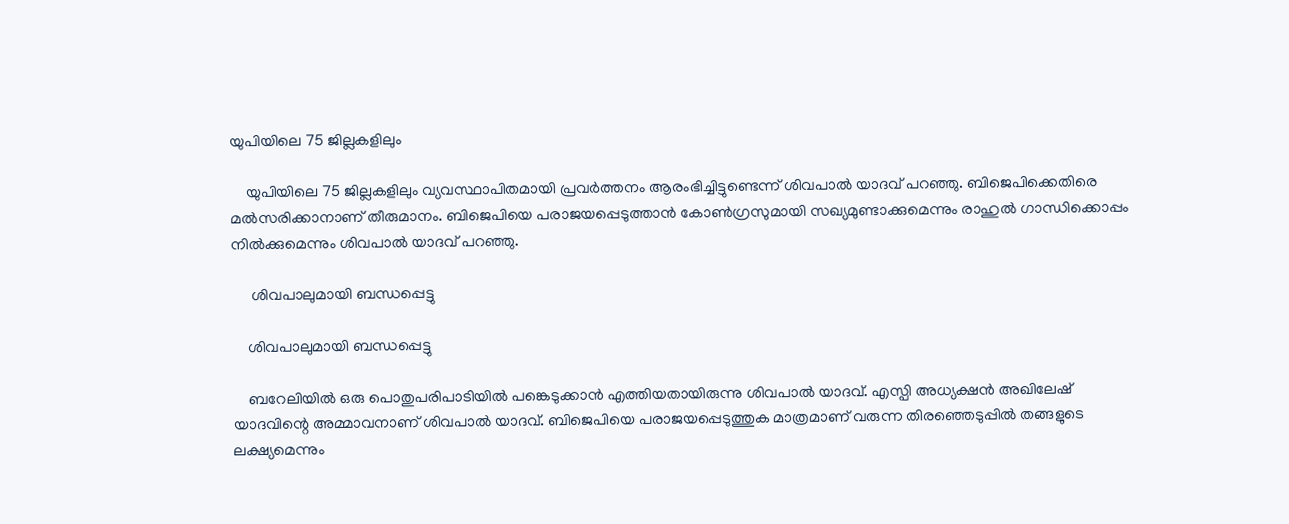യുപിയിലെ 75 ജില്ലകളിലും

    യുപിയിലെ 75 ജില്ലകളിലും വ്യവസ്ഥാപിതമായി പ്രവര്‍ത്തനം ആരംഭിച്ചിട്ടുണ്ടെന്ന് ശിവപാല്‍ യാദവ് പറഞ്ഞു. ബിജെപിക്കെതിരെ മല്‍സരിക്കാനാണ് തീരുമാനം. ബിജെപിയെ പരാജയപ്പെടുത്താന്‍ കോണ്‍ഗ്രസുമായി സഖ്യമുണ്ടാക്കുമെന്നും രാഹുല്‍ ഗാന്ധിക്കൊപ്പം നില്‍ക്കുമെന്നും ശിവപാല്‍ യാദവ് പറഞ്ഞു.

     ശിവപാലുമായി ബന്ധപ്പെട്ടു

    ശിവപാലുമായി ബന്ധപ്പെട്ടു

    ബറേലിയില്‍ ഒരു പൊതുപരിപാടിയില്‍ പങ്കെടുക്കാന്‍ എത്തിയതായിരുന്നു ശിവപാല്‍ യാദവ്. എസ്പി അധ്യക്ഷന്‍ അഖിലേഷ് യാദവിന്റെ അമ്മാവനാണ് ശിവപാല്‍ യാദവ്. ബിജെപിയെ പരാജയപ്പെടുത്തുക മാത്രമാണ് വരുന്ന തിരഞ്ഞെടുപ്പില്‍ തങ്ങളുടെ ലക്ഷ്യമെന്നും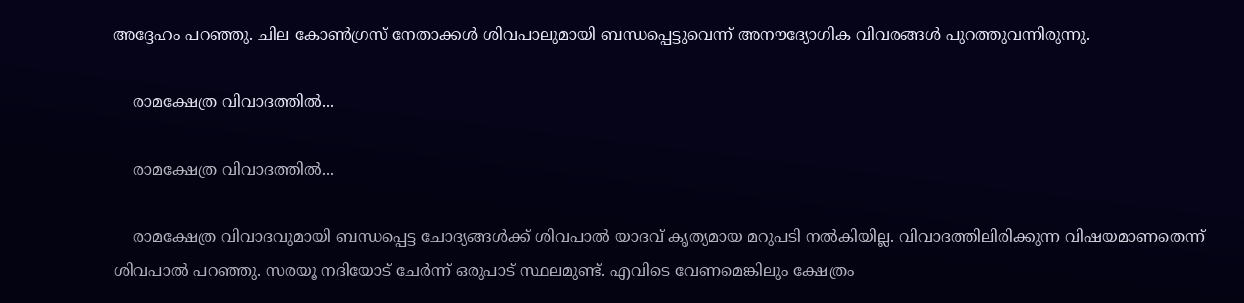അദ്ദേഹം പറഞ്ഞു. ചില കോണ്‍ഗ്രസ് നേതാക്കള്‍ ശിവപാലുമായി ബന്ധപ്പെട്ടുവെന്ന് അനൗദ്യോഗിക വിവരങ്ങള്‍ പുറത്തുവന്നിരുന്നു.

    രാമക്ഷേത്ര വിവാദത്തില്‍...

    രാമക്ഷേത്ര വിവാദത്തില്‍...

    രാമക്ഷേത്ര വിവാദവുമായി ബന്ധപ്പെട്ട ചോദ്യങ്ങള്‍ക്ക് ശിവപാല്‍ യാദവ് കൃത്യമായ മറുപടി നല്‍കിയില്ല. വിവാദത്തിലിരിക്കുന്ന വിഷയമാണതെന്ന് ശിവപാല്‍ പറഞ്ഞു. സരയൂ നദിയോട് ചേര്‍ന്ന് ഒരുപാട് സ്ഥലമുണ്ട്. എവിടെ വേണമെങ്കിലും ക്ഷേത്രം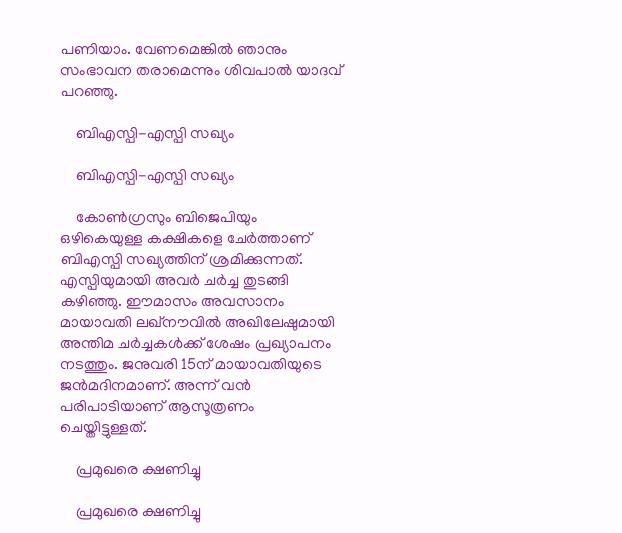പണിയാം. വേണമെങ്കില്‍ ഞാനും സംഭാവന തരാമെന്നും ശിവപാല്‍ യാദവ് പറഞ്ഞു.

    ബിഎസ്പി-എസ്പി സഖ്യം

    ബിഎസ്പി-എസ്പി സഖ്യം

    കോണ്‍ഗ്രസും ബിജെപിയും ഒഴികെയുള്ള കക്ഷികളെ ചേര്‍ത്താണ് ബിഎസ്പി സഖ്യത്തിന് ശ്രമിക്കുന്നത്. എസ്പിയുമായി അവര്‍ ചര്‍ച്ച തുടങ്ങി കഴിഞ്ഞു. ഈമാസം അവസാനം മായാവതി ലഖ്‌നൗവില്‍ അഖിലേഷുമായി അന്തിമ ചര്‍ച്ചകള്‍ക്ക് ശേഷം പ്രഖ്യാപനം നടത്തും. ജനുവരി 15ന് മായാവതിയുടെ ജന്‍മദിനമാണ്. അന്ന് വന്‍ പരിപാടിയാണ് ആസൂത്രണം ചെയ്തിട്ടുള്ളത്.

    പ്രമുഖരെ ക്ഷണിച്ചു

    പ്രമുഖരെ ക്ഷണിച്ചു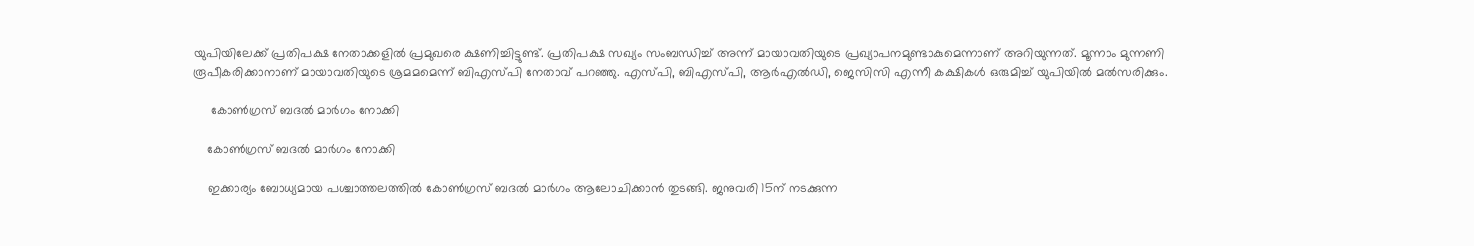യുപിയിലേക്ക് പ്രതിപക്ഷ നേതാക്കളില്‍ പ്രമുഖരെ ക്ഷണിച്ചിട്ടുണ്ട്. പ്രതിപക്ഷ സഖ്യം സംബന്ധിച്ച് അന്ന് മായാവതിയുടെ പ്രഖ്യാപനമുണ്ടാകുമെന്നാണ് അറിയുന്നത്. മൂന്നാം മുന്നണി രൂപീകരിക്കാനാണ് മായാവതിയുടെ ശ്രമമമെന്ന് ബിഎസ്പി നേതാവ് പറഞ്ഞു. എസ്പി, ബിഎസ്പി, ആര്‍എല്‍ഡി, ജെസിസി എന്നീ കക്ഷികള്‍ ഒരുമിച്ച് യുപിയില്‍ മല്‍സരിക്കും.

     കോണ്‍ഗ്രസ് ബദല്‍ മാര്‍ഗം നോക്കി

    കോണ്‍ഗ്രസ് ബദല്‍ മാര്‍ഗം നോക്കി

    ഇക്കാര്യം ബോധ്യമായ പശ്ചാത്തലത്തില്‍ കോണ്‍ഗ്രസ് ബദല്‍ മാര്‍ഗം ആലോചിക്കാന്‍ തുടങ്ങി. ജനുവരി 15ന് നടക്കുന്ന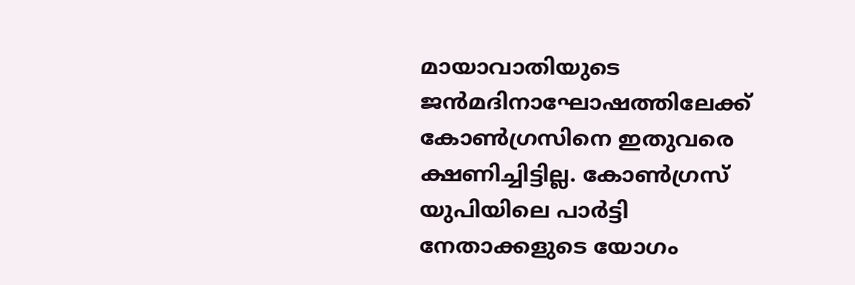മായാവാതിയുടെ ജന്‍മദിനാഘോഷത്തിലേക്ക് കോണ്‍ഗ്രസിനെ ഇതുവരെ ക്ഷണിച്ചിട്ടില്ല. കോണ്‍ഗ്രസ് യുപിയിലെ പാര്‍ട്ടി നേതാക്കളുടെ യോഗം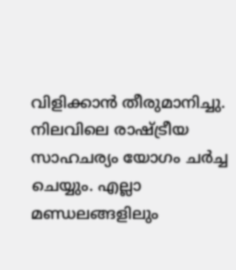വിളിക്കാന്‍ തീരുമാനിച്ചു. നിലവിലെ രാഷ്ട്രീയ സാഹചര്യം യോഗം ചര്‍ച്ച ചെയ്യും. എല്ലാ മണ്ഡലങ്ങളിലും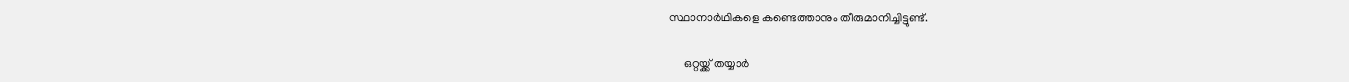സ്ഥാനാര്‍ഥികളെ കണ്ടെത്താനും തീരുമാനിച്ചിട്ടുണ്ട്.

     ഒറ്റയ്ക്ക് തയ്യാര്‍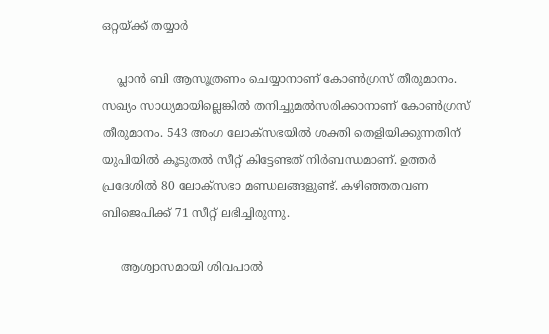ഒറ്റയ്ക്ക് തയ്യാര്‍

    പ്ലാന്‍ ബി ആസൂത്രണം ചെയ്യാനാണ് കോണ്‍ഗ്രസ് തീരുമാനം. സഖ്യം സാധ്യമായില്ലെങ്കില്‍ തനിച്ചുമല്‍സരിക്കാനാണ് കോണ്‍ഗ്രസ് തീരുമാനം. 543 അംഗ ലോക്‌സഭയില്‍ ശക്തി തെളിയിക്കുന്നതിന് യുപിയില്‍ കൂടുതല്‍ സീറ്റ് കിട്ടേണ്ടത് നിര്‍ബന്ധമാണ്. ഉത്തര്‍ പ്രദേശില്‍ 80 ലോക്‌സഭാ മണ്ഡലങ്ങളുണ്ട്. കഴിഞ്ഞതവണ ബിജെപിക്ക് 71 സീറ്റ് ലഭിച്ചിരുന്നു.

     ആശ്വാസമായി ശിവപാല്‍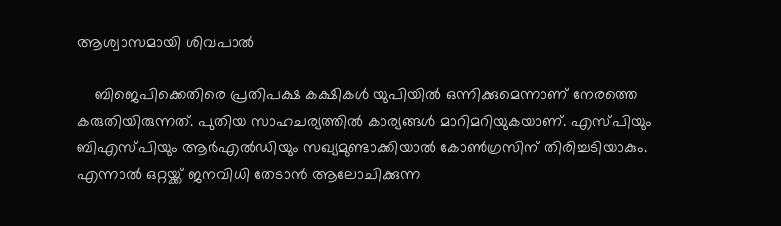ആശ്വാസമായി ശിവപാല്‍

    ബിജെപിക്കെതിരെ പ്രതിപക്ഷ കക്ഷികള്‍ യുപിയില്‍ ഒന്നിക്കുമെന്നാണ് നേരത്തെ കരുതിയിരുന്നത്. പുതിയ സാഹചര്യത്തില്‍ കാര്യങ്ങള്‍ മാറിമറിയുകയാണ്. എസ്പിയും ബിഎസ്പിയും ആര്‍എല്‍ഡിയും സഖ്യമുണ്ടാക്കിയാല്‍ കോണ്‍ഗ്രസിന് തിരിച്ചടിയാകും. എന്നാല്‍ ഒറ്റയ്ക്ക് ജനവിധി തേടാന്‍ ആലോചിക്കുന്ന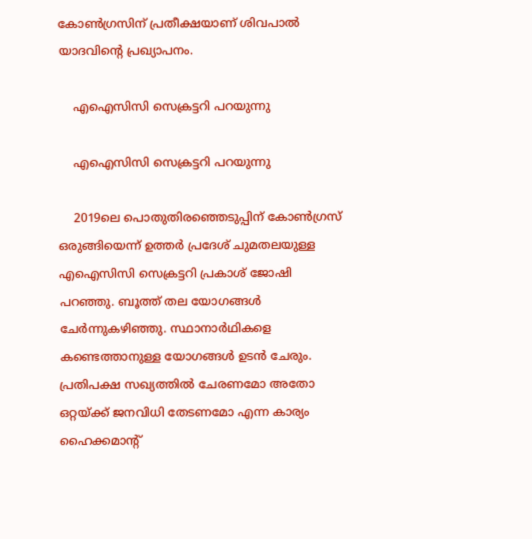കോണ്‍ഗ്രസിന് പ്രതീക്ഷയാണ് ശിവപാല്‍ യാദവിന്റെ പ്രഖ്യാപനം.

    എഐസിസി സെക്രട്ടറി പറയുന്നു

    എഐസിസി സെക്രട്ടറി പറയുന്നു

    2019ലെ പൊതുതിരഞ്ഞെടുപ്പിന് കോണ്‍ഗ്രസ് ഒരുങ്ങിയെന്ന് ഉത്തര്‍ പ്രദേശ് ചുമതലയുള്ള എഐസിസി സെക്രട്ടറി പ്രകാശ് ജോഷി പറഞ്ഞു. ബൂത്ത് തല യോഗങ്ങള്‍ ചേര്‍ന്നുകഴിഞ്ഞു. സ്ഥാനാര്‍ഥികളെ കണ്ടെത്താനുള്ള യോഗങ്ങള്‍ ഉടന്‍ ചേരും. പ്രതിപക്ഷ സഖ്യത്തില്‍ ചേരണമോ അതോ ഒറ്റയ്ക്ക് ജനവിധി തേടണമോ എന്ന കാര്യം ഹൈക്കമാന്റ്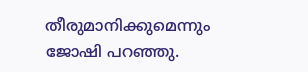തീരുമാനിക്കുമെന്നും ജോഷി പറഞ്ഞു.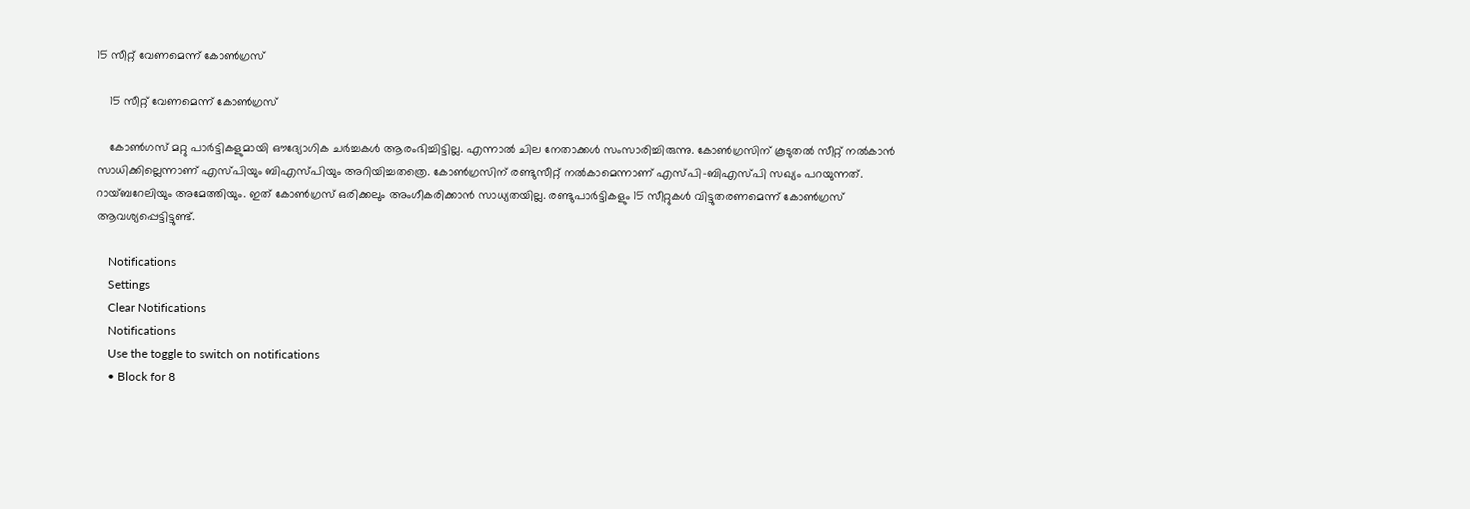15 സീറ്റ് വേണമെന്ന് കോണ്‍ഗ്രസ്

    15 സീറ്റ് വേണമെന്ന് കോണ്‍ഗ്രസ്

    കോണ്‍ഗസ് മറ്റു പാര്‍ട്ടികളുമായി ഔദ്യോഗിക ചര്‍ച്ചകള്‍ ആരംഭിച്ചിട്ടില്ല. എന്നാല്‍ ചില നേതാക്കള്‍ സംസാരിച്ചിരുന്നു. കോണ്‍ഗ്രസിന് കൂടുതല്‍ സീറ്റ് നല്‍കാന്‍ സാധിക്കില്ലെന്നാണ് എസ്പിയും ബിഎസ്പിയും അറിയിച്ചതത്രെ. കോണ്‍ഗ്രസിന് രണ്ടുസീറ്റ് നല്‍കാമെന്നാണ് എസ്പി-ബിഎസ്പി സഖ്യം പറയുന്നത്. റായ്ബറേലിയും അമേത്തിയും. ഇത് കോണ്‍ഗ്രസ് ഒരിക്കലും അംഗീകരിക്കാന്‍ സാധ്യതയില്ല. രണ്ടുപാര്‍ട്ടികളും 15 സീറ്റുകള്‍ വിട്ടുതരണമെന്ന് കോണ്‍ഗ്രസ് ആവശ്യപ്പെട്ടിട്ടുണ്ട്.

    Notifications
    Settings
    Clear Notifications
    Notifications
    Use the toggle to switch on notifications
    • Block for 8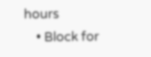hours
    • Block for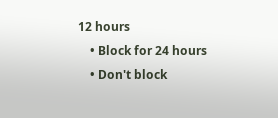12 hours
    • Block for 24 hours
    • Don't block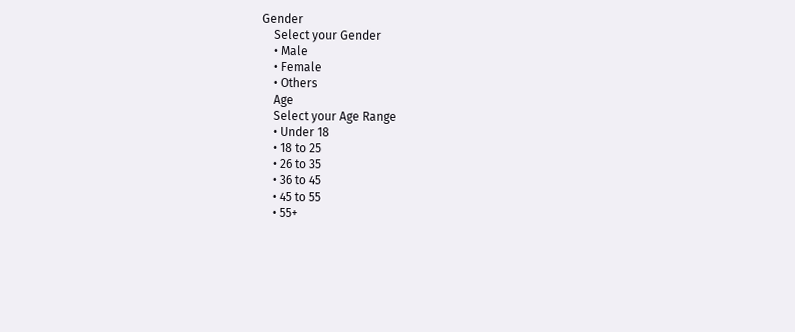Gender
    Select your Gender
    • Male
    • Female
    • Others
    Age
    Select your Age Range
    • Under 18
    • 18 to 25
    • 26 to 35
    • 36 to 45
    • 45 to 55
    • 55+